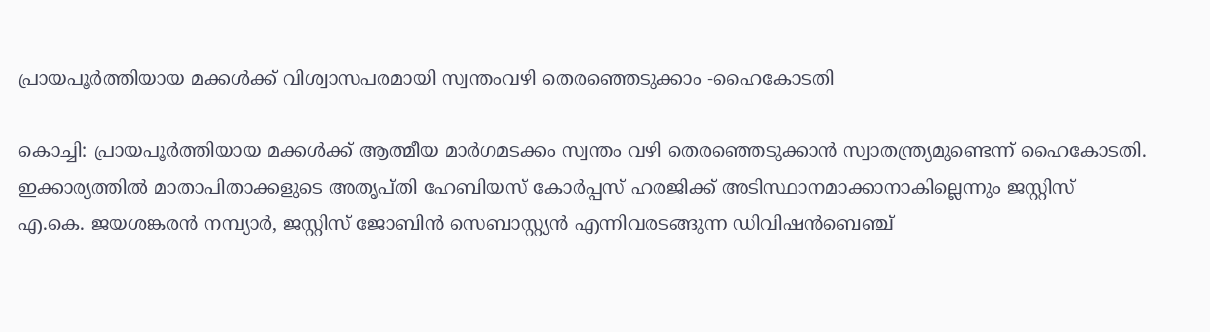പ്രായപൂർത്തിയായ മക്കൾക്ക് വിശ്വാസപരമായി സ്വന്തംവഴി തെരഞ്ഞെടുക്കാം -ഹൈകോടതി

കൊച്ചി: പ്രായപൂർത്തിയായ മക്കൾക്ക് ആത്മീയ മാർഗമടക്കം സ്വന്തം വഴി തെരഞ്ഞെടുക്കാൻ സ്വാതന്ത്ര്യമുണ്ടെന്ന് ഹൈകോടതി. ഇക്കാര്യത്തിൽ മാതാപിതാക്കളുടെ അതൃപ്തി ഹേബിയസ് കോർപ്പസ് ഹരജിക്ക് അടിസ്ഥാനമാക്കാനാകില്ലെന്നും ജസ്റ്റിസ് എ.കെ. ജയശങ്കരൻ നമ്പ്യാർ, ജസ്റ്റിസ് ജോബിൻ സെബാസ്റ്റ്യൻ എന്നിവരടങ്ങുന്ന ഡിവിഷൻബെഞ്ച്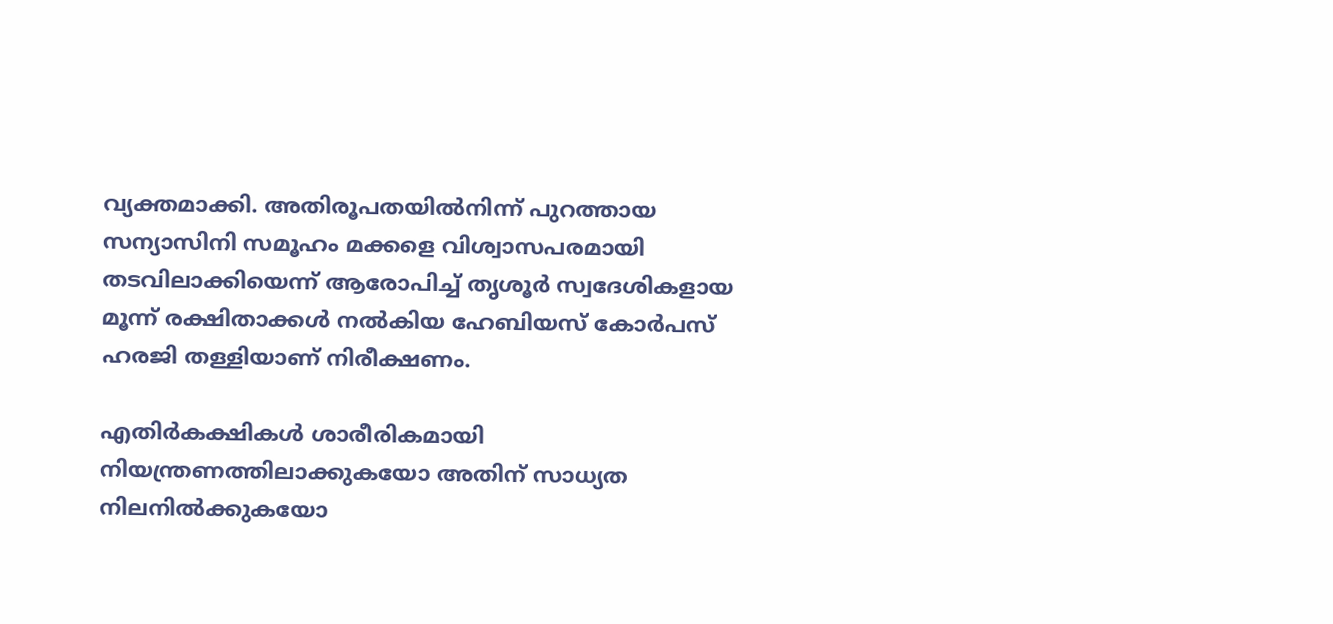വ്യക്തമാക്കി. അതിരൂപതയിൽനിന്ന് പുറത്തായ സന്യാസിനി സമൂഹം മക്കളെ വിശ്വാസപരമായി തടവിലാക്കിയെന്ന് ആരോപിച്ച് തൃശൂർ സ്വദേശികളായ മൂന്ന് രക്ഷിതാക്കൾ നൽകിയ ഹേബിയസ് കോർപസ് ഹരജി തള്ളിയാണ് നിരീക്ഷണം.

എതിർകക്ഷികൾ ശാരീരികമായി നിയന്ത്രണത്തിലാക്കുകയോ അതിന് സാധ്യത നിലനിൽക്കുകയോ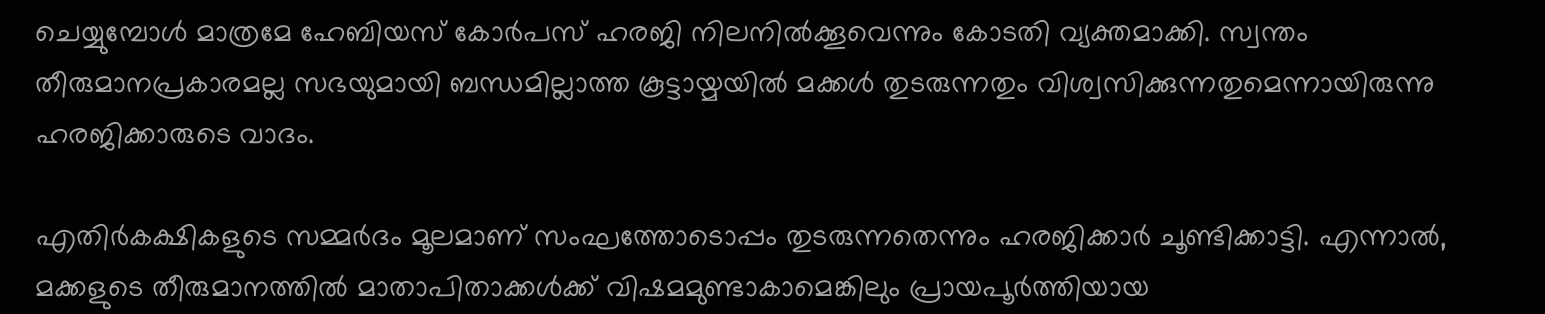ചെയ്യുമ്പോൾ മാത്രമേ ഹേബിയസ് കോർപസ് ഹരജി നിലനിൽക്കൂവെന്നും കോടതി വ്യക്തമാക്കി. സ്വന്തം തീരുമാനപ്രകാരമല്ല സഭയുമായി ബന്ധമില്ലാത്ത കൂട്ടായ്മയിൽ മക്കൾ തുടരുന്നതും വിശ്വസിക്കുന്നതുമെന്നായിരുന്നു ഹരജിക്കാരുടെ വാദം.

എതിർകക്ഷികളുടെ സമ്മർദം മൂലമാണ് സംഘത്തോടൊപ്പം തുടരുന്നതെന്നും ഹരജിക്കാർ ചൂണ്ടിക്കാട്ടി. എന്നാൽ, മക്കളുടെ തീരുമാനത്തിൽ മാതാപിതാക്കൾക്ക് വിഷമമുണ്ടാകാമെങ്കിലും പ്രായപൂർത്തിയായ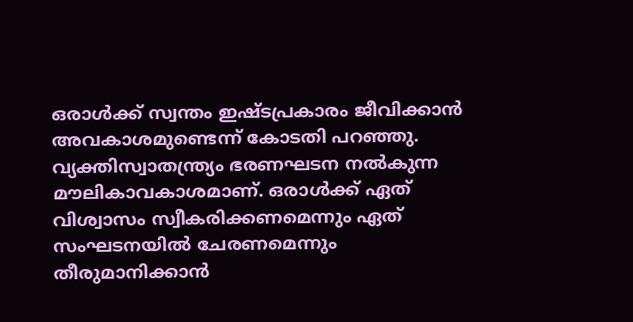ഒരാൾക്ക് സ്വന്തം ഇഷ്ടപ്രകാരം ജീവിക്കാൻ അവകാശമുണ്ടെന്ന് കോടതി പറഞ്ഞു. വ്യക്തിസ്വാതന്ത്ര്യം ഭരണഘടന നൽകുന്ന മൗലികാവകാശമാണ്. ഒരാൾക്ക് ഏത് വിശ്വാസം സ്വീകരിക്കണമെന്നും ഏത് സംഘടനയിൽ ചേരണമെന്നും തീരുമാനിക്കാൻ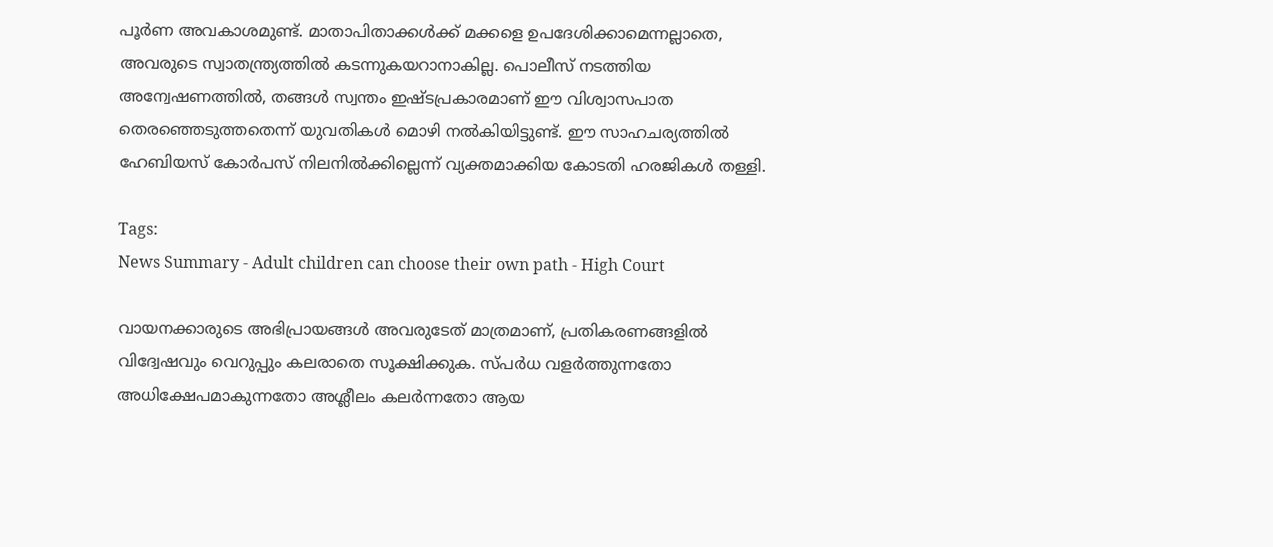പൂർണ അവകാശമുണ്ട്. മാതാപിതാക്കൾക്ക് മക്കളെ ഉപദേശിക്കാമെന്നല്ലാതെ, അവരുടെ സ്വാതന്ത്ര്യത്തിൽ കടന്നുകയറാനാകില്ല. പൊലീസ് നടത്തിയ അന്വേഷണത്തിൽ, തങ്ങൾ സ്വന്തം ഇഷ്ടപ്രകാരമാണ് ഈ വിശ്വാസപാത തെരഞ്ഞെടുത്തതെന്ന് യുവതികൾ മൊഴി നൽകിയിട്ടുണ്ട്. ഈ സാഹചര്യത്തിൽ ഹേബിയസ് കോർപസ് നിലനിൽക്കില്ലെന്ന് വ്യക്തമാക്കിയ കോടതി ഹരജികൾ തള്ളി.

Tags:
News Summary - Adult children can choose their own path - High Court

വായനക്കാരുടെ അഭിപ്രായങ്ങള്‍ അവരുടേത് മാത്രമാണ്, പ്രതികരണങ്ങളിൽ വിദ്വേഷവും വെറുപ്പും കലരാതെ സൂക്ഷിക്കുക. സ്പർധ വളർത്തുന്നതോ അധിക്ഷേപമാകുന്നതോ അശ്ലീലം കലർന്നതോ ആയ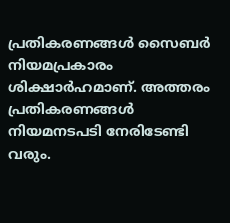പ്രതികരണങ്ങൾ സൈബർ നിയമപ്രകാരം ശിക്ഷാർഹമാണ്. അത്തരം പ്രതികരണങ്ങൾ നിയമനടപടി നേരിടേണ്ടി വരും.